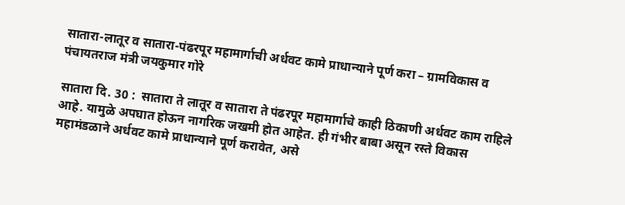सातारा-लातूर व सातारा-पंढरपूर महामार्गाची अर्धवट कामे प्राधान्याने पूर्ण करा – ग्रामविकास व पंचायतराज मंत्री जयकुमार गोरे

सातारा दि. 30 :  सातारा ते लातूर व सातारा ते पंढरपूर महामार्गाचे काही ठिकाणी अर्धवट काम राहिले आहे. यामुळे अपघात होऊन नागरिक जखमी होत आहेत. ही गंभीर बाबा असून रस्ते विकास महामंडळाने अर्धवट कामे प्राधान्याने पूर्ण करावेत, असे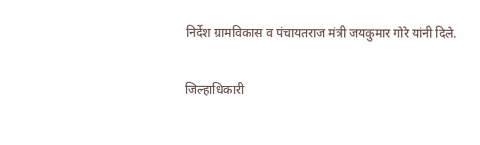निर्देश ग्रामविकास व पंचायतराज मंत्री जयकुमार गोरे यांनी दिले.

जिल्हाधिकारी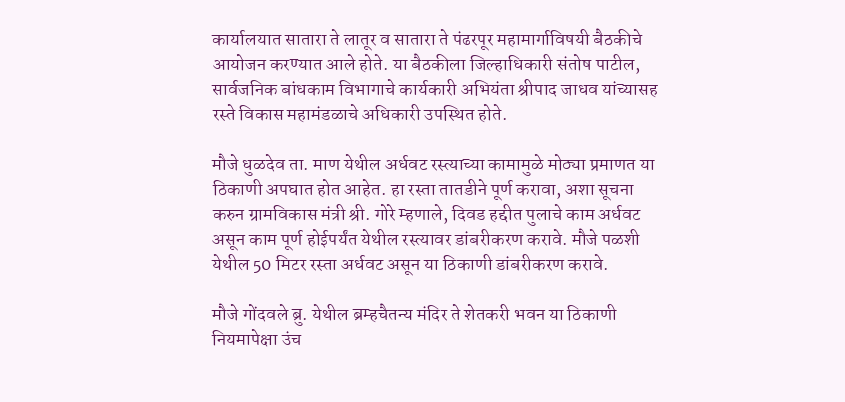कार्यालयात सातारा ते लातूर व सातारा ते पंढरपूर महामार्गाविषयी बैठकीचे आयोजन करण्यात आले होते. या बैठकीला जिल्हाधिकारी संतोष पाटील, सार्वजनिक बांधकाम विभागाचे कार्यकारी अभियंता श्रीपाद जाधव यांच्यासह रस्ते विकास महामंडळाचे अधिकारी उपस्थित होते.

मौजे धुळदेव ता. माण येथील अर्धवट रस्त्याच्या कामामुळे मोठ्या प्रमाणत या ठिकाणी अपघात होत आहेत. हा रस्ता तातडीने पूर्ण करावा, अशा सूचना करुन ग्रामविकास मंत्री श्री. गोरे म्हणाले, दिवड हद्दीत पुलाचे काम अर्धवट असून काम पूर्ण होईपर्यंत येथील रस्त्यावर डांबरीकरण करावे. मौजे पळशी येथील 50 मिटर रस्ता अर्धवट असून या ठिकाणी डांबरीकरण करावे.

मौजे गोंदवले ब्रु. येथील ब्रम्हचैतन्य मंदिर ते शेतकरी भवन या ठिकाणी नियमापेक्षा उंच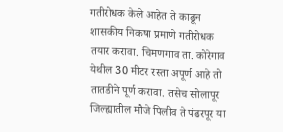गतीरोधक केले आहेत ते काढून शासकीय निकषा प्रमाणे गतीरोधक तयार करावा. चिमणगाव ता. कोरेगाव येथील 30 मीटर रस्ता अपूर्ण आहे तो तातडीने पूर्ण करावा. तसेच सोलापूर जिल्ह्यातील मौजे पिलीव ते पंढरपूर या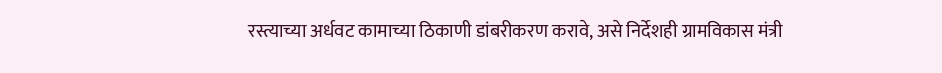रस्त्याच्या अर्धवट कामाच्या ठिकाणी डांबरीकरण करावे, असे निर्देशही ग्रामविकास मंत्री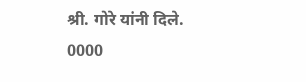श्री. गोरे यांनी दिले.
0000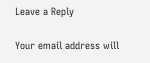Leave a Reply

Your email address will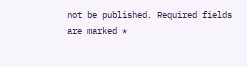not be published. Required fields are marked *